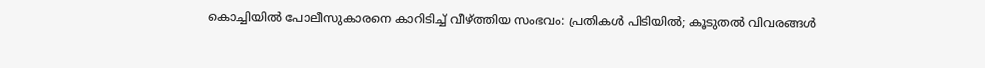കൊച്ചിയില്‍ പോലീസുകാരനെ കാറിടിച്ച് വീഴ്ത്തിയ സംഭവം: പ്രതികള്‍ പിടിയില്‍; കൂടുതല്‍ വിവരങ്ങള്‍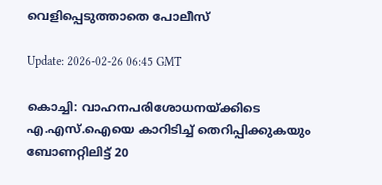വെളിപ്പെടുത്താതെ പോലീസ്

Update: 2026-02-26 06:45 GMT

കൊച്ചി: വാഹനപരിശോധനയ്ക്കിടെ എ.എസ്.ഐയെ കാറിടിച്ച് തെറിപ്പിക്കുകയും ബോണറ്റിലിട്ട് 20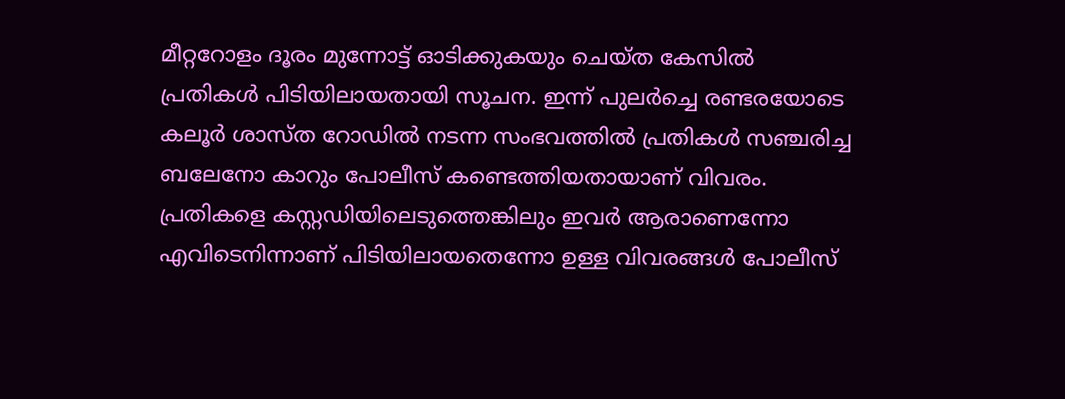മീറ്ററോളം ദൂരം മുന്നോട്ട് ഓടിക്കുകയും ചെയ്ത കേസില്‍ പ്രതികള്‍ പിടിയിലായതായി സൂചന. ഇന്ന് പുലര്‍ച്ചെ രണ്ടരയോടെ കലൂര്‍ ശാസ്ത റോഡില്‍ നടന്ന സംഭവത്തില്‍ പ്രതികള്‍ സഞ്ചരിച്ച ബലേനോ കാറും പോലീസ് കണ്ടെത്തിയതായാണ് വിവരം. പ്രതികളെ കസ്റ്റഡിയിലെടുത്തെങ്കിലും ഇവര്‍ ആരാണെന്നോ എവിടെനിന്നാണ് പിടിയിലായതെന്നോ ഉള്ള വിവരങ്ങള്‍ പോലീസ്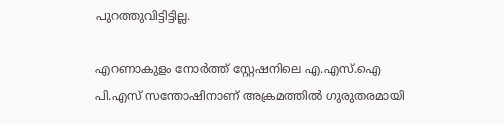പുറത്തുവിട്ടിട്ടില്ല.

എറണാകുളം നോര്‍ത്ത് സ്റ്റേഷനിലെ എ.എസ്.ഐ പി.എസ് സന്തോഷിനാണ് അക്രമത്തില്‍ ഗുരുതരമായി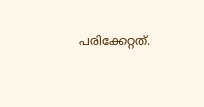പരിക്കേറ്റത്.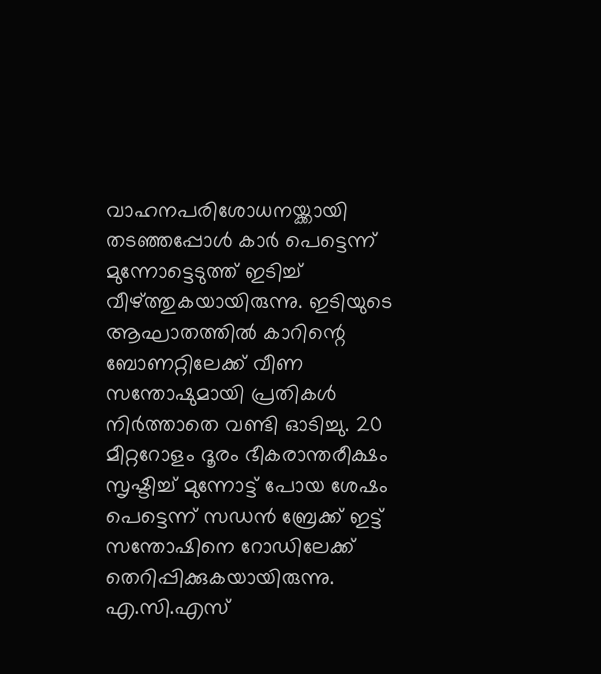വാഹനപരിശോധനയ്ക്കായി തടഞ്ഞപ്പോള്‍ കാര്‍ പെട്ടെന്ന് മുന്നോട്ടെടുത്ത് ഇടിച്ച് വീഴ്ത്തുകയായിരുന്നു. ഇടിയുടെ ആഘാതത്തില്‍ കാറിന്റെ ബോണറ്റിലേക്ക് വീണ സന്തോഷുമായി പ്രതികള്‍ നിര്‍ത്താതെ വണ്ടി ഓടിച്ചു. 20 മീറ്ററോളം ദൂരം ഭീകരാന്തരീക്ഷം സൃഷ്ടിച്ച് മുന്നോട്ട് പോയ ശേഷം പെട്ടെന്ന് സഡന്‍ ബ്രേക്ക് ഇട്ട് സന്തോഷിനെ റോഡിലേക്ക് തെറിപ്പിക്കുകയായിരുന്നു. എ.സി.എസ്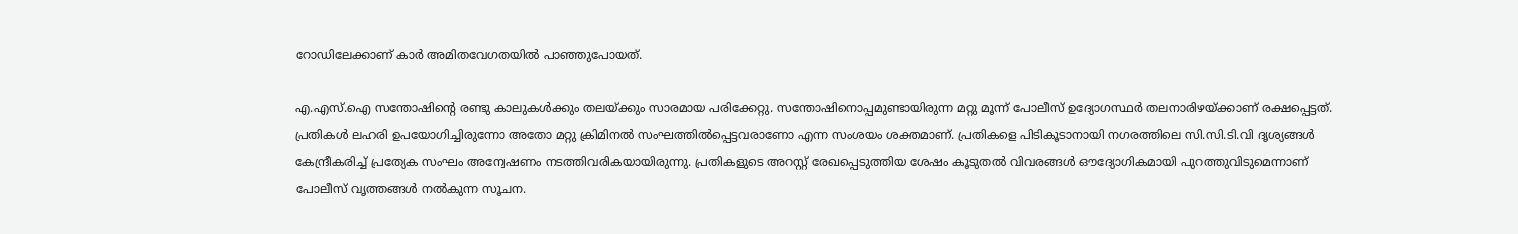റോഡിലേക്കാണ് കാര്‍ അമിതവേഗതയില്‍ പാഞ്ഞുപോയത്.

എ.എസ്.ഐ സന്തോഷിന്റെ രണ്ടു കാലുകള്‍ക്കും തലയ്ക്കും സാരമായ പരിക്കേറ്റു. സന്തോഷിനൊപ്പമുണ്ടായിരുന്ന മറ്റു മൂന്ന് പോലീസ് ഉദ്യോഗസ്ഥര്‍ തലനാരിഴയ്ക്കാണ് രക്ഷപ്പെട്ടത്. പ്രതികള്‍ ലഹരി ഉപയോഗിച്ചിരുന്നോ അതോ മറ്റു ക്രിമിനല്‍ സംഘത്തില്‍പ്പെട്ടവരാണോ എന്ന സംശയം ശക്തമാണ്. പ്രതികളെ പിടികൂടാനായി നഗരത്തിലെ സി.സി.ടി.വി ദൃശ്യങ്ങള്‍ കേന്ദ്രീകരിച്ച് പ്രത്യേക സംഘം അന്വേഷണം നടത്തിവരികയായിരുന്നു. പ്രതികളുടെ അറസ്റ്റ് രേഖപ്പെടുത്തിയ ശേഷം കൂടുതല്‍ വിവരങ്ങള്‍ ഔദ്യോഗികമായി പുറത്തുവിടുമെന്നാണ് പോലീസ് വൃത്തങ്ങള്‍ നല്‍കുന്ന സൂചന.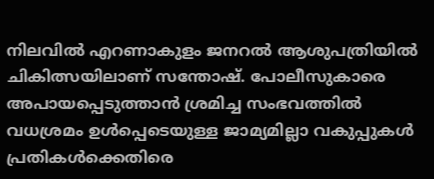നിലവില്‍ എറണാകുളം ജനറല്‍ ആശുപത്രിയില്‍ ചികിത്സയിലാണ് സന്തോഷ്. പോലീസുകാരെ അപായപ്പെടുത്താന്‍ ശ്രമിച്ച സംഭവത്തില്‍ വധശ്രമം ഉള്‍പ്പെടെയുള്ള ജാമ്യമില്ലാ വകുപ്പുകള്‍ പ്രതികള്‍ക്കെതിരെ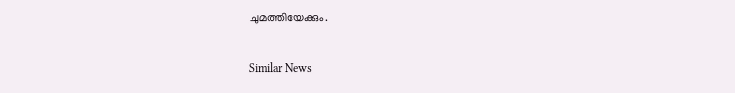ചുമത്തിയേക്കും.

Similar News